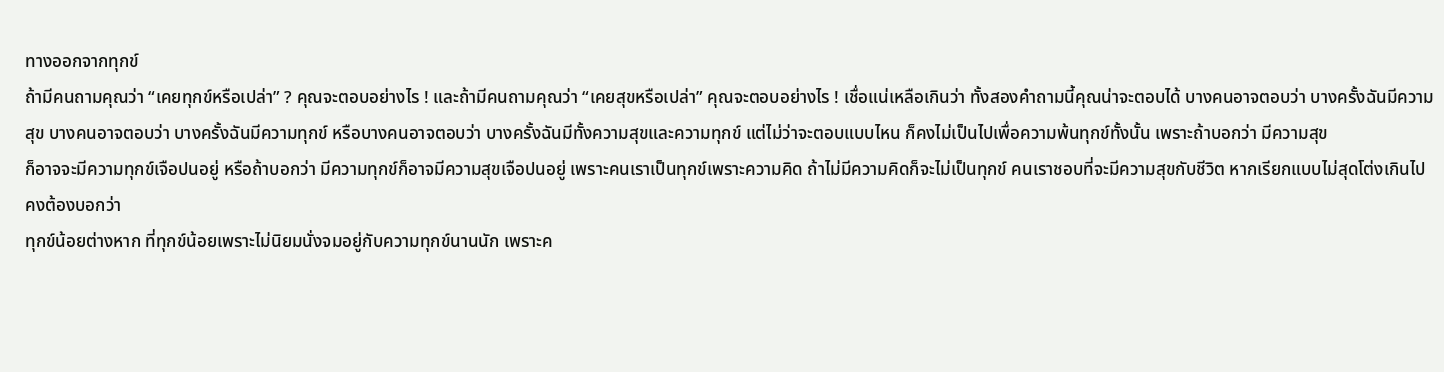ทางออกจากทุกข์
ถ้ามีคนถามคุณว่า “เคยทุกข์หรือเปล่า” ? คุณจะตอบอย่างไร ! และถ้ามีคนถามคุณว่า “เคยสุขหรือเปล่า” คุณจะตอบอย่างไร ! เชื่อแน่เหลือเกินว่า ทั้งสองคำถามนี้คุณน่าจะตอบได้ บางคนอาจตอบว่า บางครั้งฉันมีความสุข บางคนอาจตอบว่า บางครั้งฉันมีความทุกข์ หรือบางคนอาจตอบว่า บางครั้งฉันมีทั้งความสุขและความทุกข์ แต่ไม่ว่าจะตอบแบบไหน ก็คงไม่เป็นไปเพื่อความพ้นทุกข์ทั้งนั้น เพราะถ้าบอกว่า มีความสุข
ก็อาจจะมีความทุกข์เจือปนอยู่ หรือถ้าบอกว่า มีความทุกข์ก็อาจมีความสุขเจือปนอยู่ เพราะคนเราเป็นทุกข์เพราะความคิด ถ้าไม่มีความคิดก็จะไม่เป็นทุกข์ คนเราชอบที่จะมีความสุขกับชีวิต หากเรียกแบบไม่สุดโต่งเกินไปคงต้องบอกว่า
ทุกข์น้อยต่างหาก ที่ทุกข์น้อยเพราะไม่นิยมนั่งจมอยู่กับความทุกข์นานนัก เพราะค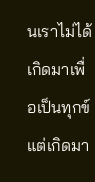นเราไม่ได้เกิดมาเพื่อเป็นทุกข์ แต่เกิดมา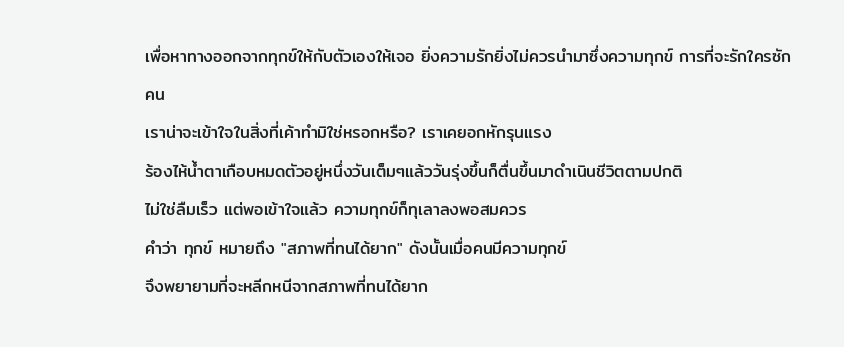เพื่อหาทางออกจากทุกข์ให้กับตัวเองให้เจอ ยิ่งความรักยิ่งไม่ควรนำมาซึ่งความทุกข์ การที่จะรักใครซักคน
เราน่าจะเข้าใจในสิ่งที่เค้าทำมิใช่หรอกหรือ? เราเคยอกหักรุนแรง
ร้องไห้น้ำตาเกือบหมดตัวอยู่หนึ่งวันเต็มๆแล้ววันรุ่งขึ้นก็ตื่นขึ้นมาดำเนินชีวิตตามปกติ
ไม่ใช่ลืมเร็ว แต่พอเข้าใจแล้ว ความทุกข์ก็ทุเลาลงพอสมควร
คำว่า ทุกข์ หมายถึง "สภาพที่ทนได้ยาก" ดังนั้นเมื่อคนมีความทุกข์
จึงพยายามที่จะหลีกหนีจากสภาพที่ทนได้ยาก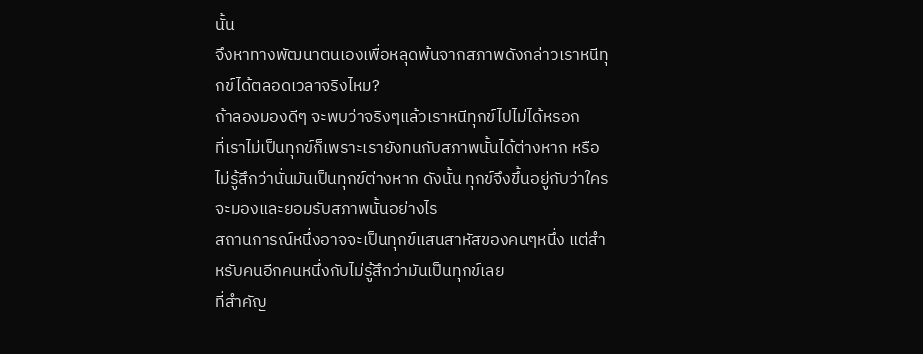นั้น
จึงหาทางพัฒนาตนเองเพื่อหลุดพ้นจากสภาพดังกล่าวเราหนีทุกข์ได้ตลอดเวลาจริงไหม?
ถ้าลองมองดีๆ จะพบว่าจริงๆแล้วเราหนีทุกข์ไปไม่ได้หรอก
ที่เราไม่เป็นทุกข์ก็เพราะเรายังทนกับสภาพนั้นได้ต่างหาก หรือไม่รู้สึกว่านั่นมันเป็นทุกข์ต่างหาก ดังนั้น ทุกข์จึงขึ้นอยู่กับว่าใครจะมองและยอมรับสภาพนั้นอย่างไร
สถานการณ์หนึ่งอาจจะเป็นทุกข์แสนสาหัสของคนๆหนึ่ง แต่สำหรับคนอีกคนหนึ่งกับไม่รู้สึกว่ามันเป็นทุกข์เลย
ที่สำคัญ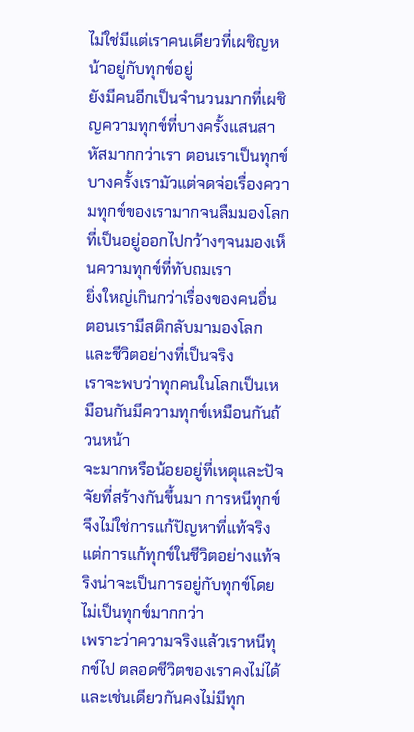ไม่ใช่มีแต่เราคนเดียวที่เผชิญหน้าอยู่กับทุกข์อยู่
ยังมีคนอีกเป็นจำนวนมากที่เผชิญความทุกข์ที่บางครั้งแสนสาหัสมากกว่าเรา ตอนเราเป็นทุกข์บางครั้งเรามัวแต่จดจ่อเรื่องความทุกข์ของเรามากจนลืมมองโลกที่เป็นอยู่ออกไปกว้างๆจนมองเห็นความทุกข์ที่ทับถมเรา
ยิ่งใหญ่เกินกว่าเรื่องของคนอื่น ตอนเรามีสติกลับมามองโลกและชีวิตอย่างที่เป็นจริง
เราจะพบว่าทุกคนในโลกเป็นเหมือนกันมีความทุกข์เหมือนกันถ้วนหน้า
จะมากหรือน้อยอยู่ที่เหตุและปัจจัยที่สร้างกันขึ้นมา การหนีทุกข์จึงไม่ใช่การแก้ปัญหาที่แท้จริง
แต่การแก้ทุกข์ในชีวิตอย่างแท้จริงน่าจะเป็นการอยู่กับทุกข์โดยไม่เป็นทุกข์มากกว่า
เพราะว่าความจริงแล้วเราหนีทุกข์ไป ตลอดชีวิตของเราคงไม่ได้ และเช่นเดียวกันคงไม่มีทุก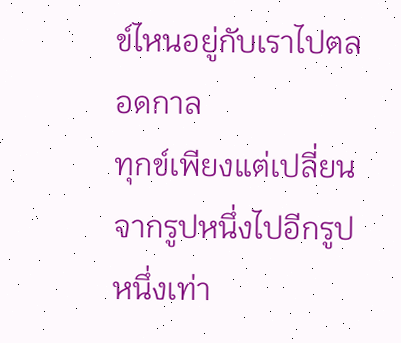ข์ไหนอยู่กับเราไปตลอดกาล
ทุกข์เพียงแต่เปลี่ยนจากรูปหนึ่งไปอีกรูปหนึ่งเท่า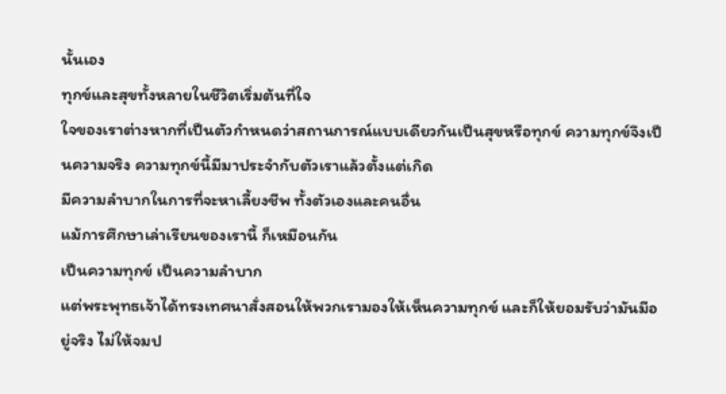นั้นเอง
ทุกข์และสุขทั้งหลายในชีวิตเริ่มต้นที่ใจ
ใจของเราต่างหากที่เป็นตัวกำหนดว่าสถานการณ์แบบเดียวกันเป็นสุขหรือทุกข์ ความทุกข์จึงเป็นความจริง ความทุกข์นี้มีมาประจำกับตัวเราแล้วตั้งแต่เกิด
มีความลำบากในการที่จะหาเลี้ยงชีพ ทั้งตัวเองและคนอื่น
แม้การศึกษาเล่าเรียนของเรานี้ ก็เหมือนกัน
เป็นความทุกข์ เป็นความลำบาก
แต่พระพุทธเจ้าได้ทรงเทศนาสั่งสอนให้พวกเรามองให้เห็นความทุกข์ และก็ให้ยอมรับว่ามันมีอยู่จริง ไม่ให้จมป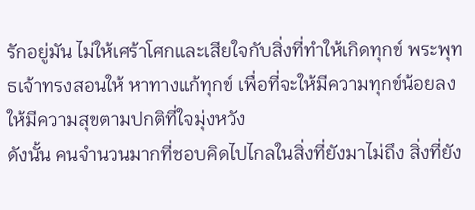รักอยู่มัน ไม่ให้เศร้าโศกและเสียใจกับสิ่งที่ทำให้เกิดทุกข์ พระพุทธเจ้าทรงสอนให้ หาทางแก้ทุกข์ เพื่อที่จะให้มีความทุกข์น้อยลง
ให้มีความสุขตามปกติที่ใจมุ่งหวัง
ดังนั้น คนจำนวนมากที่ชอบคิดไปไกลในสิ่งที่ยังมาไม่ถึง สิ่งที่ยัง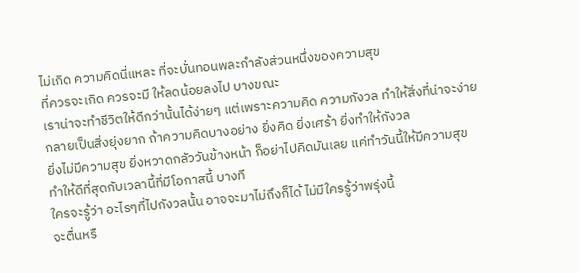ไม่เกิด ความคิดนี่แหละ ที่จะบั่นทอนพละกำลังส่วนหนึ่งของความสุข
ที่ควรจะเกิด ควรจะมี ให้ลดน้อยลงไป บางขณะ
เราน่าจะทำชีวิตให้ดีกว่านั้นได้ง่ายๆ แต่เพราะความคิด ความกังวล ทำให้สิ่งที่น่าจะง่าย
กลายเป็นสิ่งยุ่งยาก ถ้าความคิดบางอย่าง ยิ่งคิด ยิ่งเศร้า ยิ่งทำให้กังวล
ยิ่งไม่มีความสุข ยิ่งหวาดกลัววันข้างหน้า ก็อย่าไปคิดมันเลย แค่ทำวันนี้ให้มีความสุข
ทำให้ดีที่สุดกับเวลานี้ที่มีโอกาสนี้ บางที
ใครจะรู้ว่า อะไรๆที่ไปกังวลนั้น อาจจะมาไม่ถึงก็ได้ ไม่มีใครรู้ว่าพรุ่งนี้
จะตื่นหรื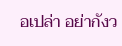อเปล่า อย่ากังว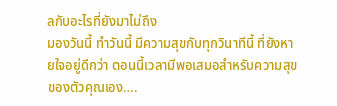ลกับอะไรที่ยังมาไม่ถึง
มองวันนี้ ทำวันนี้ มีความสุขกับทุกวินาทีนี้ ที่ยังหายใจอยู่ดีกว่า ตอนนี้เวลามีพอเสมอสำหรับความสุขของตัวคุณเอง….